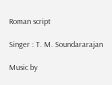Roman script

Singer : T. M. Soundararajan

Music by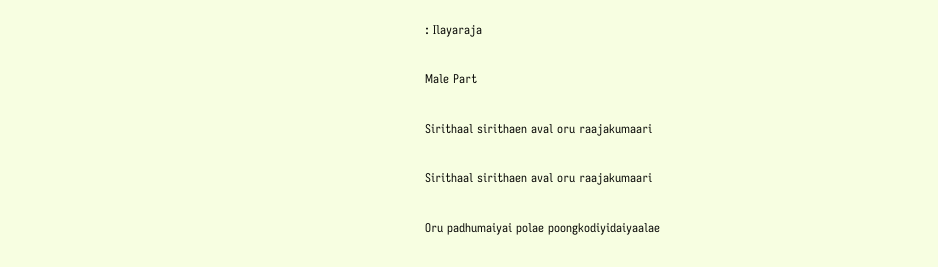: Ilayaraja

Male Part

Sirithaal sirithaen aval oru raajakumaari

Sirithaal sirithaen aval oru raajakumaari

Oru padhumaiyai polae poongkodiyidaiyaalae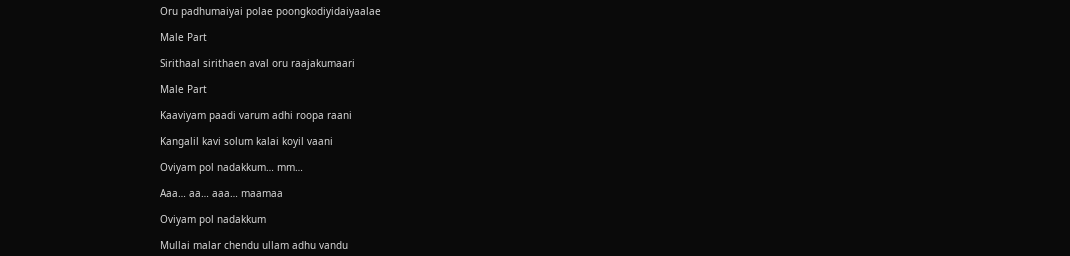Oru padhumaiyai polae poongkodiyidaiyaalae

Male Part

Sirithaal sirithaen aval oru raajakumaari

Male Part

Kaaviyam paadi varum adhi roopa raani

Kangalil kavi solum kalai koyil vaani

Oviyam pol nadakkum… mm…

Aaa… aa… aaa… maamaa

Oviyam pol nadakkum

Mullai malar chendu ullam adhu vandu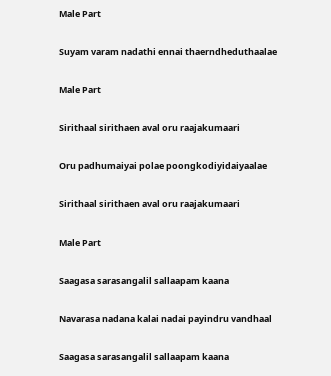Male Part

Suyam varam nadathi ennai thaerndheduthaalae

Male Part

Sirithaal sirithaen aval oru raajakumaari

Oru padhumaiyai polae poongkodiyidaiyaalae

Sirithaal sirithaen aval oru raajakumaari

Male Part

Saagasa sarasangalil sallaapam kaana

Navarasa nadana kalai nadai payindru vandhaal

Saagasa sarasangalil sallaapam kaana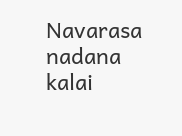Navarasa nadana kalai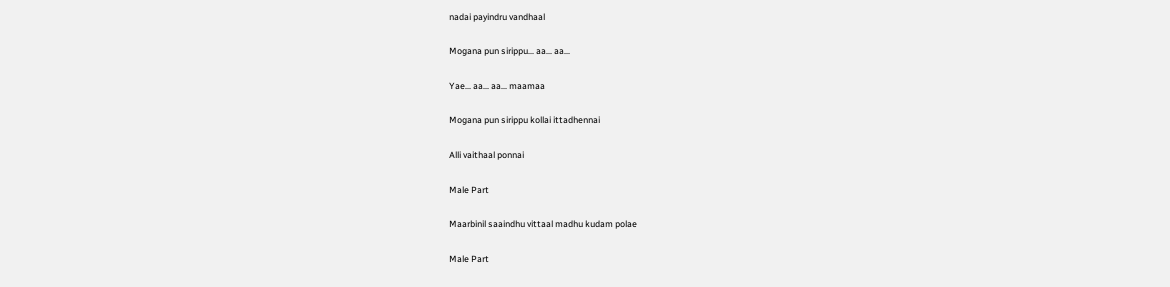nadai payindru vandhaal

Mogana pun sirippu… aa… aa…

Yae… aa… aa… maamaa

Mogana pun sirippu kollai ittadhennai

Alli vaithaal ponnai

Male Part

Maarbinil saaindhu vittaal madhu kudam polae

Male Part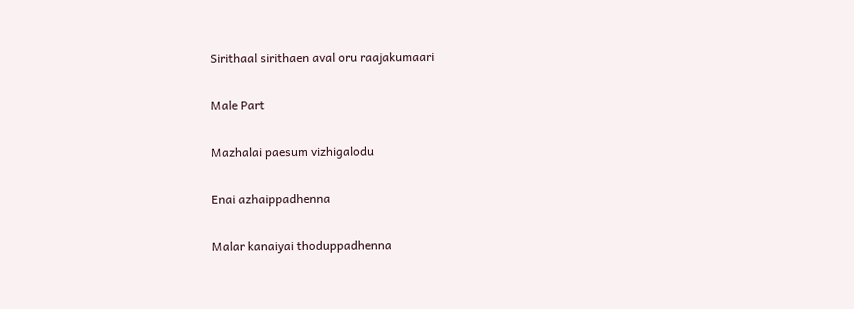Sirithaal sirithaen aval oru raajakumaari

Male Part

Mazhalai paesum vizhigalodu

Enai azhaippadhenna

Malar kanaiyai thoduppadhenna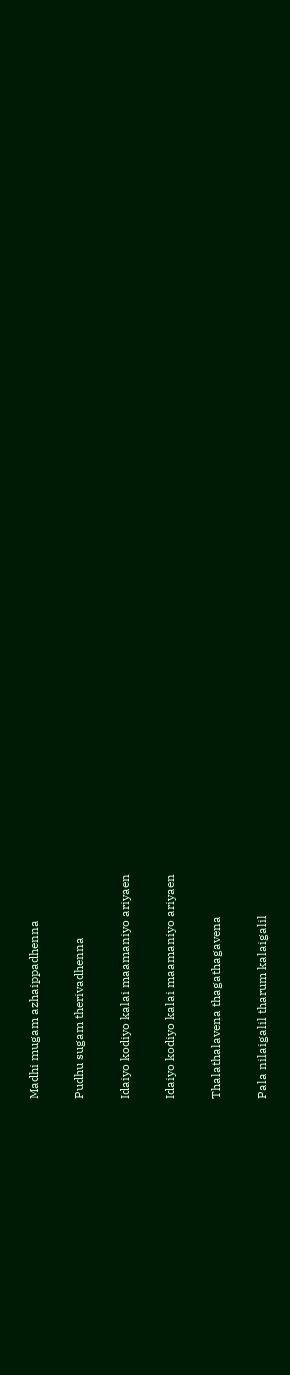Madhi mugam azhaippadhenna

Pudhu sugam therivadhenna

Idaiyo kodiyo kalai maamaniyo ariyaen

Idaiyo kodiyo kalai maamaniyo ariyaen

Thalathalavena thagathagavena

Pala nilaigalil tharum kalaigalil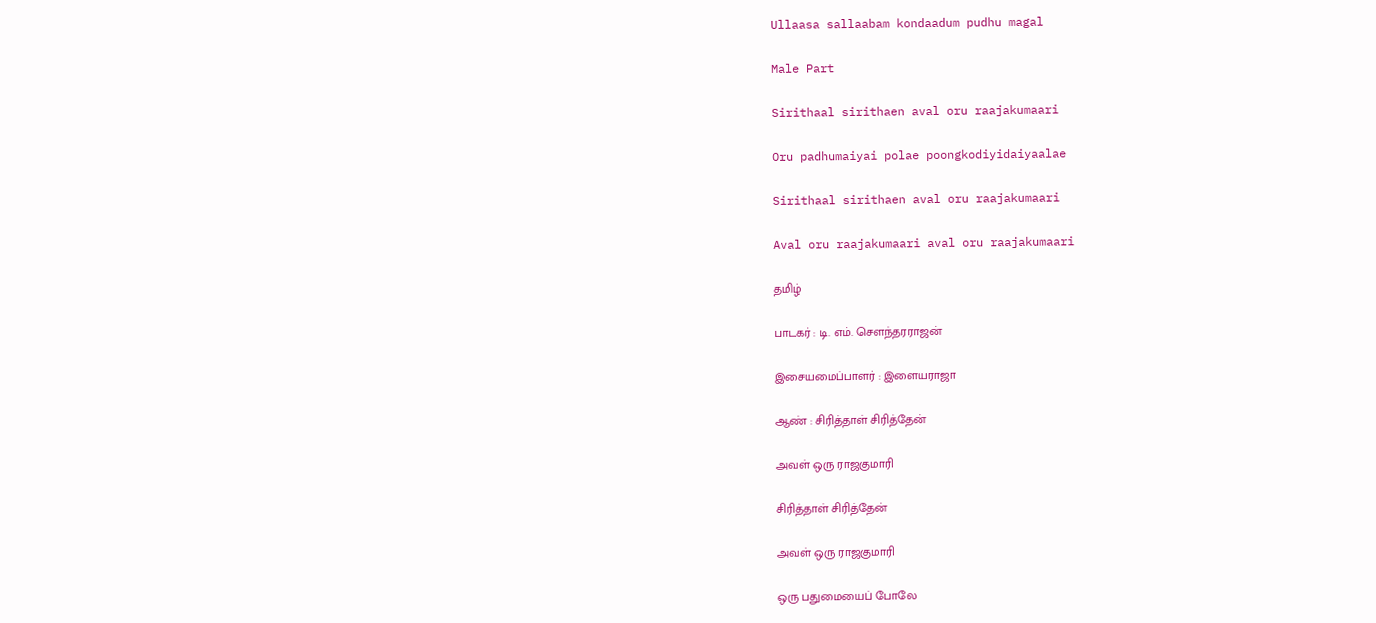Ullaasa sallaabam kondaadum pudhu magal

Male Part

Sirithaal sirithaen aval oru raajakumaari

Oru padhumaiyai polae poongkodiyidaiyaalae

Sirithaal sirithaen aval oru raajakumaari

Aval oru raajakumaari aval oru raajakumaari

தமிழ்

பாடகர் : டி. எம். சௌந்தரராஜன்

இசையமைப்பாளர் : இளையராஜா

ஆண் : சிரித்தாள் சிரித்தேன்

அவள் ஒரு ராஜகுமாரி

சிரித்தாள் சிரித்தேன்

அவள் ஒரு ராஜகுமாரி

ஒரு பதுமையைப் போலே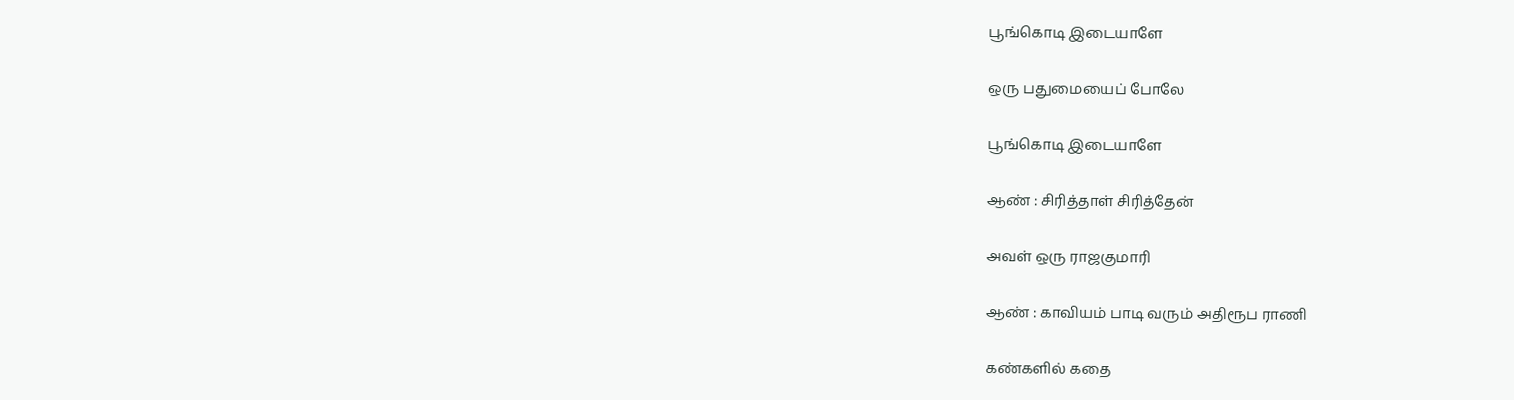பூங்கொடி இடையாளே

ஒரு பதுமையைப் போலே

பூங்கொடி இடையாளே

ஆண் : சிரித்தாள் சிரித்தேன்

அவள் ஒரு ராஜகுமாரி

ஆண் : காவியம் பாடி வரும் அதிரூப ராணி

கண்களில் கதை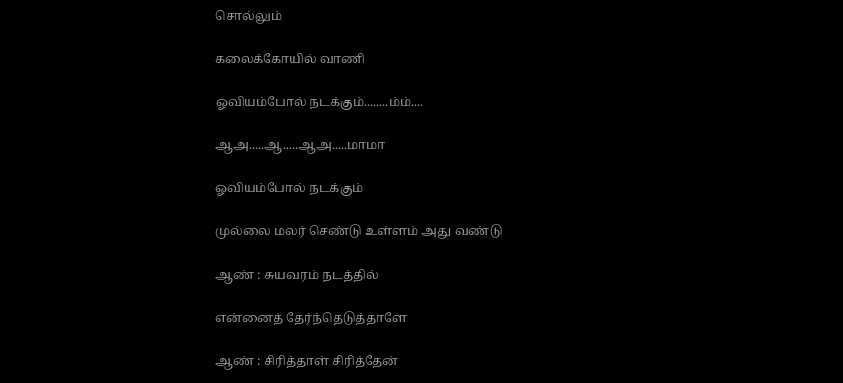சொல்லும்

கலைக்கோயில் வாணி

ஓவியம்போல் நடக்கும்........ம்ம்....

ஆஅ.....ஆ.....ஆஅ.....மாமா

ஓவியம்போல் நடக்கும்

முல்லை மலர் செண்டு உள்ளம் அது வண்டு

ஆண் : சுயவரம் நடத்தில்

என்னைத் தேர்ந்தெடுத்தாளே

ஆண் : சிரித்தாள் சிரித்தேன்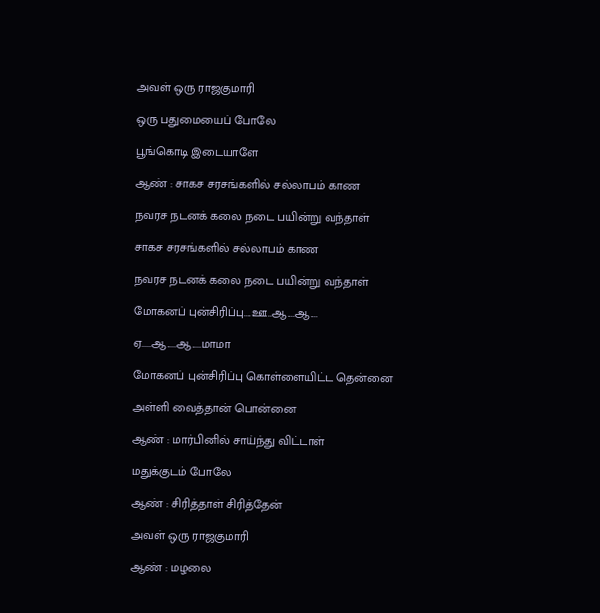அவள் ஒரு ராஜகுமாரி

ஒரு பதுமையைப் போலே

பூங்கொடி இடையாளே

ஆண் : சாகச சரசங்களில் சல்லாபம் காண

நவரச நடனக் கலை நடை பயின்று வந்தாள்

சாகச சரசங்களில் சல்லாபம் காண

நவரச நடனக் கலை நடை பயின்று வந்தாள்

மோகனப் புன்சிரிப்பு....ஊ..ஆ....ஆ....

ஏ.....ஆ.....ஆ.....மாமா

மோகனப் புன்சிரிப்பு கொள்ளையிட்ட தென்னை

அள்ளி வைத்தான் பொன்னை

ஆண் : மார்பினில் சாய்ந்து விட்டாள்

மதுக்குடம் போலே

ஆண் : சிரித்தாள் சிரித்தேன்

அவள் ஒரு ராஜகுமாரி

ஆண் : மழலை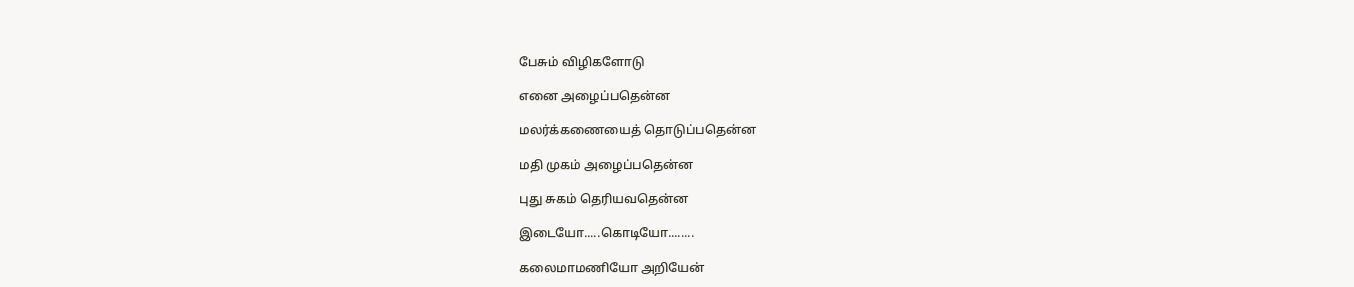பேசும் விழிகளோடு

எனை அழைப்பதென்ன

மலர்க்கணையைத் தொடுப்பதென்ன

மதி முகம் அழைப்பதென்ன

புது சுகம் தெரியவதென்ன

இடையோ.....கொடியோ........

கலைமாமணியோ அறியேன்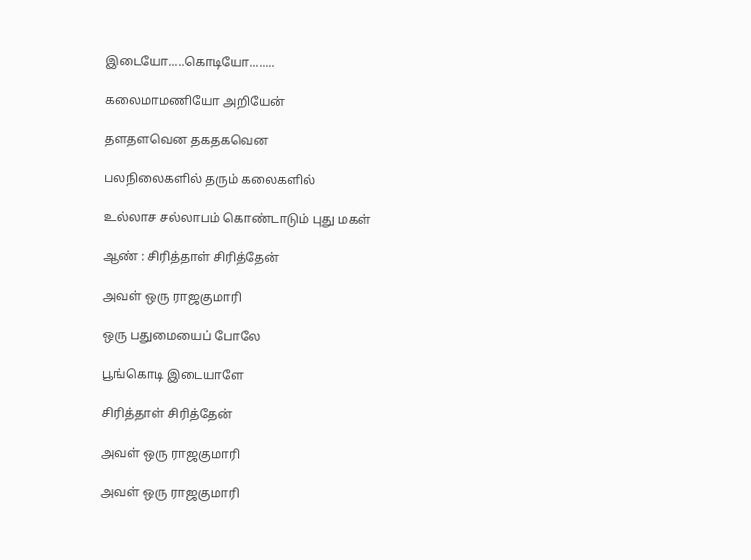இடையோ.....கொடியோ........

கலைமாமணியோ அறியேன்

தளதளவென தகதகவென

பலநிலைகளில் தரும் கலைகளில்

உல்லாச சல்லாபம் கொண்டாடும் புது மகள்

ஆண் : சிரித்தாள் சிரித்தேன்

அவள் ஒரு ராஜகுமாரி

ஒரு பதுமையைப் போலே

பூங்கொடி இடையாளே

சிரித்தாள் சிரித்தேன்

அவள் ஒரு ராஜகுமாரி

அவள் ஒரு ராஜகுமாரி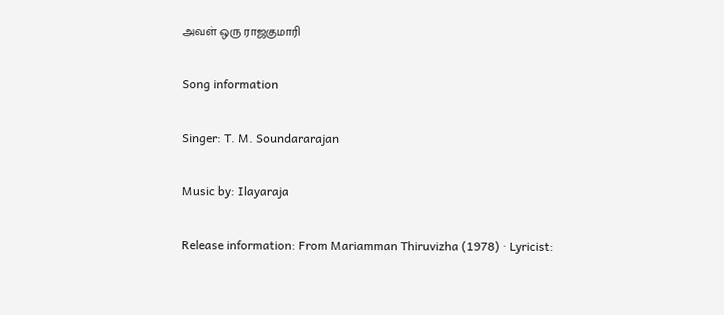அவள் ஒரு ராஜகுமாரி

Song information

Singer: T. M. Soundararajan

Music by: Ilayaraja

Release information: From Mariamman Thiruvizha (1978) · Lyricist: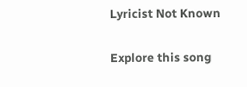Lyricist Not Known

Explore this song